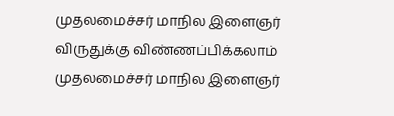முதலமைச்சர் மாநில இளைஞர் விருதுக்கு விண்ணப்பிக்கலாம்
முதலமைச்சர் மாநில இளைஞர்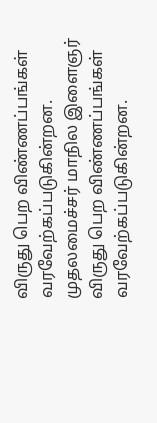விருது பெற விண்ணப்பங்கள் வரவேற்கப்படுகின்றன.
முதலமைச்சர் மாநில இளைஞர் விருது பெற விண்ணப்பங்கள் வரவேற்கப்படுகின்றன.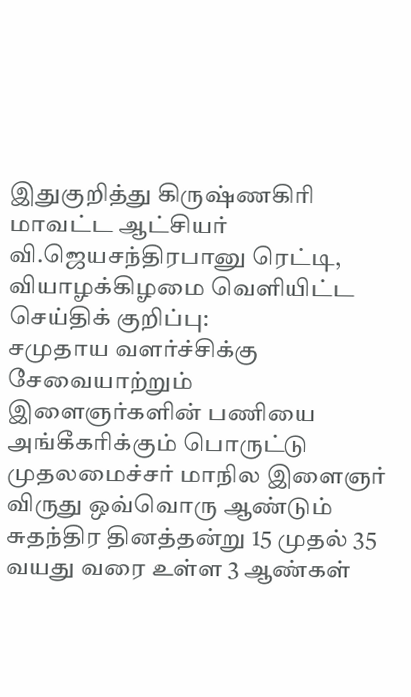இதுகுறித்து கிருஷ்ணகிரி மாவட்ட ஆட்சியர் வி.ஜெயசந்திரபானு ரெட்டி, வியாழக்கிழமை வெளியிட்ட செய்திக் குறிப்பு:
சமுதாய வளர்ச்சிக்கு சேவையாற்றும் இளைஞர்களின் பணியை அங்கீகரிக்கும் பொருட்டு முதலமைச்சர் மாநில இளைஞர் விருது ஒவ்வொரு ஆண்டும் சுதந்திர தினத்தன்று 15 முதல் 35 வயது வரை உள்ள 3 ஆண்கள்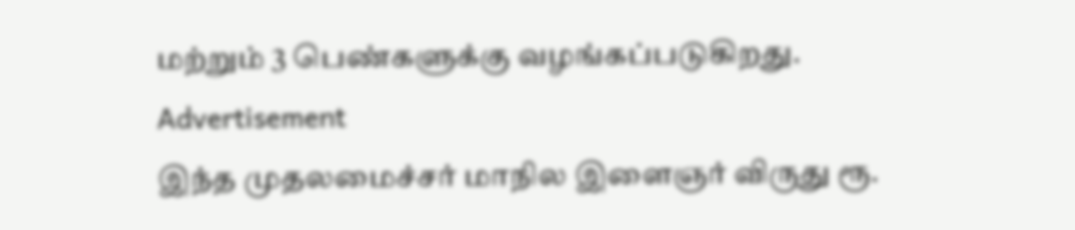மற்றும் 3 பெண்களுக்கு வழங்கப்படுகிறது.
Advertisement
இந்த முதலமைச்சர் மாநில இளைஞர் விருது ரூ.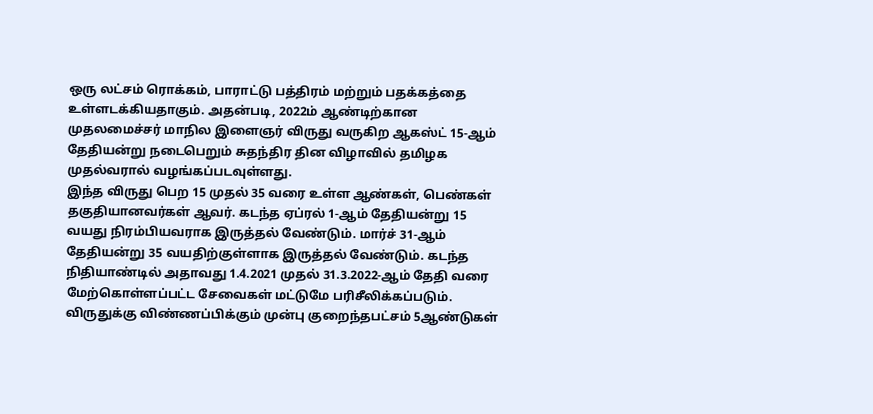ஒரு லட்சம் ரொக்கம், பாராட்டு பத்திரம் மற்றும் பதக்கத்தை உள்ளடக்கியதாகும். அதன்படி, 2022ம் ஆண்டிற்கான முதலமைச்சர் மாநில இளைஞர் விருது வருகிற ஆகஸ்ட் 15-ஆம் தேதியன்று நடைபெறும் சுதந்திர தின விழாவில் தமிழக முதல்வரால் வழங்கப்படவுள்ளது.
இந்த விருது பெற 15 முதல் 35 வரை உள்ள ஆண்கள், பெண்கள் தகுதியானவர்கள் ஆவர். கடந்த ஏப்ரல் 1-ஆம் தேதியன்று 15 வயது நிரம்பியவராக இருத்தல் வேண்டும். மார்ச் 31-ஆம் தேதியன்று 35 வயதிற்குள்ளாக இருத்தல் வேண்டும். கடந்த நிதியாண்டில் அதாவது 1.4.2021 முதல் 31.3.2022-ஆம் தேதி வரை மேற்கொள்ளப்பட்ட சேவைகள் மட்டுமே பரிசீலிக்கப்படும்.
விருதுக்கு விண்ணப்பிக்கும் முன்பு குறைந்தபட்சம் 5ஆண்டுகள்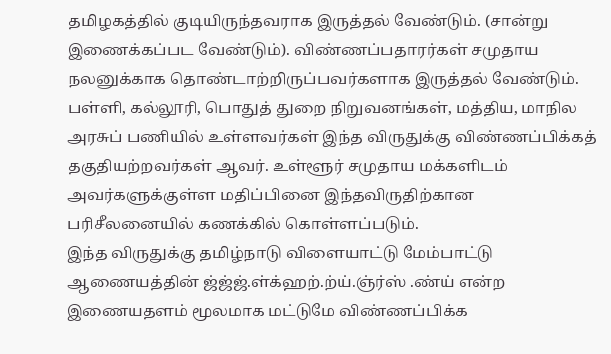தமிழகத்தில் குடியிருந்தவராக இருத்தல் வேண்டும். (சான்று இணைக்கப்பட வேண்டும்). விண்ணப்பதாரர்கள் சமுதாய நலனுக்காக தொண்டாற்றிருப்பவர்களாக இருத்தல் வேண்டும்.
பள்ளி, கல்லூரி, பொதுத் துறை நிறுவனங்கள், மத்திய, மாநில அரசுப் பணியில் உள்ளவர்கள் இந்த விருதுக்கு விண்ணப்பிக்கத் தகுதியற்றவர்கள் ஆவர். உள்ளூர் சமுதாய மக்களிடம் அவர்களுக்குள்ள மதிப்பினை இந்தவிருதிற்கான பரிசீலனையில் கணக்கில் கொள்ளப்படும்.
இந்த விருதுக்கு தமிழ்நாடு விளையாட்டு மேம்பாட்டு ஆணையத்தின் ஜ்ஜ்ஜ்.ள்க்ஹற்.ற்ய்.ஞ்ர்ஸ் .ண்ய் என்ற இணையதளம் மூலமாக மட்டுமே விண்ணப்பிக்க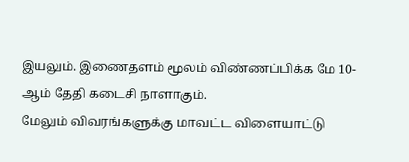இயலும். இணைதளம் மூலம் விண்ணப்பிக்க மே 10-ஆம் தேதி கடைசி நாளாகும்.
மேலும் விவரங்களுக்கு மாவட்ட விளையாட்டு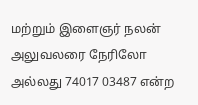மற்றும் இளைஞர் நலன் அலுவலரை நேரிலோ அல்லது 74017 03487 என்ற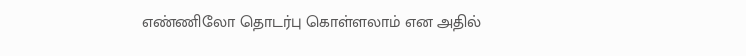எண்ணிலோ தொடர்பு கொள்ளலாம் என அதில்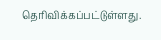தெரிவிக்கப்பட்டுள்ளது.